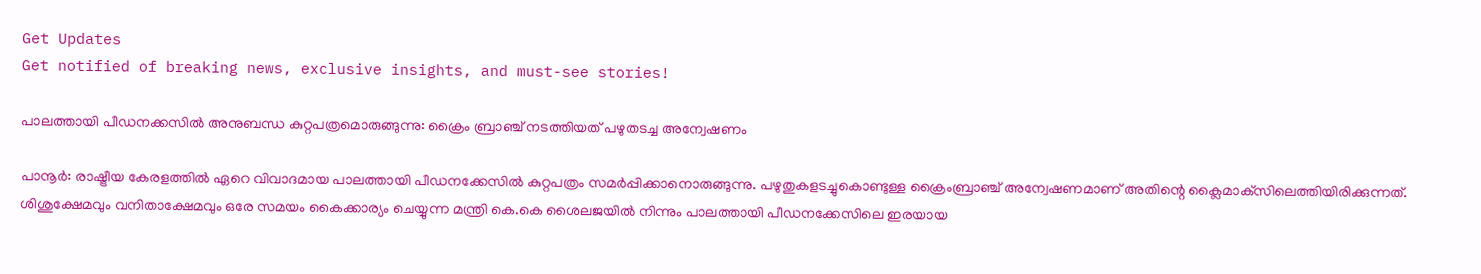Get Updates
Get notified of breaking news, exclusive insights, and must-see stories!

പാലത്തായി പീഡനക്കസില്‍ അനുബന്ധ കുറ്റപത്രമൊരുങ്ങുന്നു: ക്രൈം ബ്രാഞ്ച് നടത്തിയത് പഴുതടച്ച അന്വേഷണം

പാനൂര്‍: രാഷ്ട്രീയ കേരളത്തില്‍ ഏറെ വിവാദമായ പാലത്തായി പീഡനക്കേസിൽ കുറ്റപത്രം സമർപ്പിക്കാനൊരുങ്ങുന്നു. പഴുതുകളടച്ചുകൊണ്ടുള്ള ക്രൈംബ്രാഞ്ച് അന്വേഷണമാണ് അതിന്റെ ക്ലൈമാക്‌സിലെത്തിയിരിക്കുന്നത്. ശിശുക്ഷേമവും വനിതാക്ഷേമവും ഒരേ സമയം കൈക്കാര്യം ചെയ്യുന്ന മന്ത്രി കെ.കെ ശൈലജയില്‍ നിന്നും പാലത്തായി പീഡനക്കേസിലെ ഇരയായ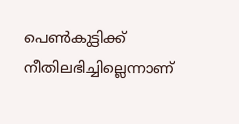പെണ്‍കുട്ടിക്ക് നീതിലഭിച്ചില്ലെന്നാണ്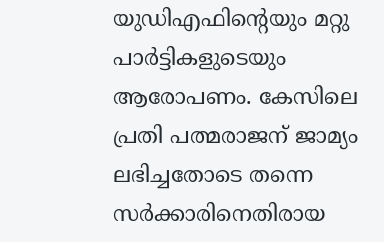യുഡിഎഫിന്റെയും മറ്റു പാര്‍ട്ടികളുടെയും ആരോപണം. കേസിലെ പ്രതി പത്മരാജന് ജാമ്യം ലഭിച്ചതോടെ തന്നെ സർക്കാരിനെതിരായ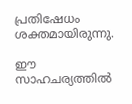പ്രതിഷേധം ശക്തമായിരുന്നു.

ഈ സാഹചര്യത്തില്‍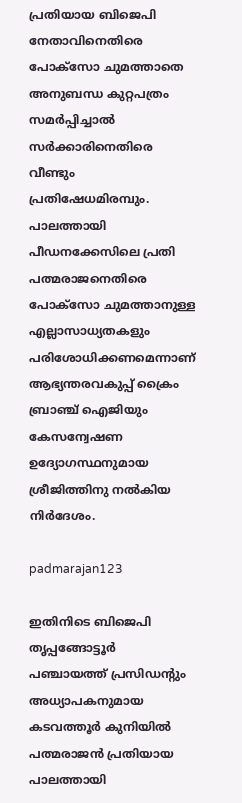പ്രതിയായ ബിജെപി നേതാവിനെതിരെ പോക്‌സോ ചുമത്താതെ അനുബന്ധ കുറ്റപത്രം സമര്‍പ്പിച്ചാല്‍ സര്‍ക്കാരിനെതിരെ വീണ്ടും പ്രതിഷേധമിരമ്പും. പാലത്തായി പീഡനക്കേസിലെ പ്രതി പത്മരാജനെതിരെ പോക്‌സോ ചുമത്താനുള്ള എല്ലാസാധ്യതകളും പരിശോധിക്കണമെന്നാണ് ആഭ്യന്തരവകുപ്പ് ക്രൈം ബ്രാഞ്ച് ഐജിയും കേസന്വേഷണ ഉദ്യോഗസ്ഥനുമായ ശ്രീജിത്തിനു നല്‍കിയ നിർദേശം.

padmarajan123

ഇതിനിടെ ബിജെപി തൃപ്പങ്ങോട്ടൂര്‍ പഞ്ചായത്ത് പ്രസിഡന്റും അധ്യാപകനുമായ കടവത്തൂര്‍ കുനിയില്‍ പത്മരാജന്‍ പ്രതിയായ പാലത്തായി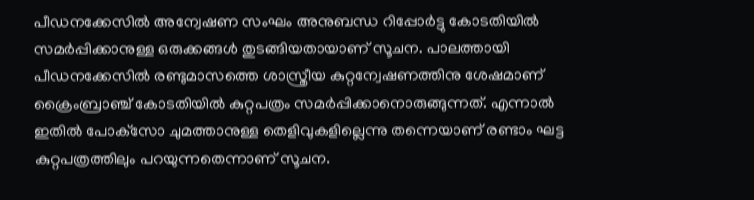പീഡനക്കേസില്‍ അന്വേഷണ സംഘം അനുബന്ധ റിപ്പോര്‍ട്ടു കോടതിയില്‍ സമര്‍പ്പിക്കാനുള്ള ഒരുക്കങ്ങള്‍ തുടങ്ങിയതായാണ് സൂചന. പാലത്തായി പീഡനക്കേസില്‍ രണ്ടുമാസത്തെ ശാസ്ത്രീയ കുറ്റന്വേഷണത്തിനു ശേഷമാണ് ക്രൈംബ്രാഞ്ച് കോടതിയില്‍ കുറ്റപത്രം സമര്‍പ്പിക്കാനൊരുങ്ങുന്നത്. എന്നാല്‍ ഇതില്‍ പോക്‌സോ ചുമത്താനുള്ള തെളിവുകളില്ലെന്നു തന്നെയാണ് രണ്ടാം ഘട്ട കുറ്റപത്രത്തിലും പറയുന്നതെന്നാണ് സൂചന.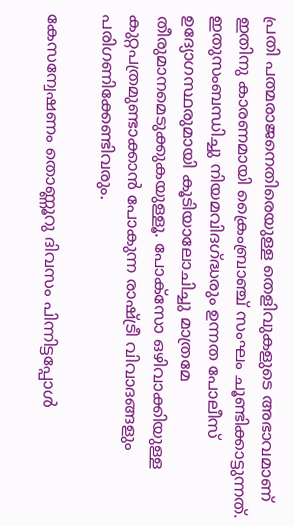പ്രതി പത്മരാജനെതിരെയുള്ള തെളിവുകളുടെ അഭാവമാണ് ഇതിനു കാരണമായി ക്രൈംബ്രാഞ്ച് സംഘം ചൂണ്ടിക്കാട്ടുന്നത്. ഇതുസംബന്ധിച്ചു നിയമവിദഗ്ദ്ധരും ഉന്നത പോലീസ് ഉദ്യോഗസ്ഥരുമായി കൂടിയാലോചിച്ചു മാത്രമേ തീരുമാനമെടുക്കുകയുള്ളൂ. പോക്‌സോ ഒഴിവാക്കിയുള്ള കുറ്റപത്രമുണ്ടാക്കാന്‍ പോകുന്ന രാഷ്ട്രീ വിവാദങ്ങളും പരിഗണിക്കേണ്ടിവരും.

കേസന്വേഷണം തൊണ്ണൂറു ദിവസം പിന്നിട്ടപ്പോള്‍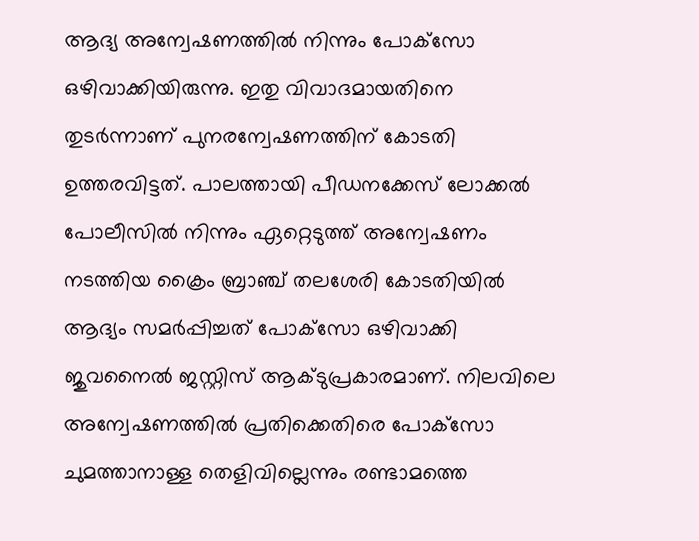ആദ്യ അന്വേഷണത്തില്‍ നിന്നും പോക്‌സോ ഒഴിവാക്കിയിരുന്നു. ഇതു വിവാദമായതിനെ തുടര്‍ന്നാണ് പുനരന്വേഷണത്തിന് കോടതി ഉത്തരവിട്ടത്. പാലത്തായി പീഡനക്കേസ് ലോക്കല്‍ പോലീസില്‍ നിന്നും ഏറ്റെടുത്ത് അന്വേഷണം നടത്തിയ ക്രൈം ബ്രാഞ്ച് തലശേരി കോടതിയില്‍ ആദ്യം സമര്‍പ്പിച്ചത് പോക്‌സോ ഒഴിവാക്കി ജുവനൈല്‍ ജസ്റ്റിസ് ആക്ടുപ്രകാരമാണ്. നിലവിലെ അന്വേഷണത്തില്‍ പ്രതിക്കെതിരെ പോക്‌സോ ചുമത്താനാള്ള തെളിവില്ലെന്നും രണ്ടാമത്തെ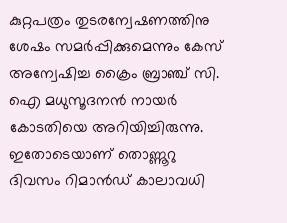കുറ്റപത്രം തുടരന്വേഷണത്തിനു ശേഷം സമര്‍പ്പിക്കുമെന്നും കേസ് അന്വേഷിച്ച ക്രൈം ബ്രാഞ്ച് സി. ഐ മധുസൂദനന്‍ നായര്‍ കോടതിയെ അറിയിച്ചിരുന്നു. ഇതോടെയാണ് തൊണ്ണൂറു ദിവസം റിമാന്‍ഡ് കാലാവധി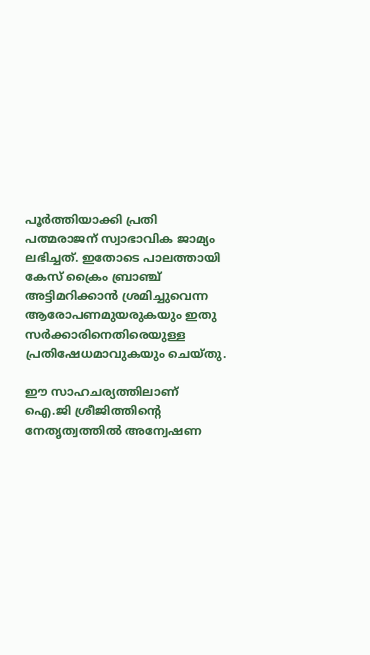പൂര്‍ത്തിയാക്കി പ്രതി പത്മരാജന് സ്വാഭാവിക ജാമ്യം ലഭിച്ചത്. ഇതോടെ പാലത്തായി കേസ് ക്രൈം ബ്രാഞ്ച് അട്ടിമറിക്കാന്‍ ശ്രമിച്ചുവെന്ന ആരോപണമുയരുകയും ഇതു സര്‍ക്കാരിനെതിരെയുള്ള പ്രതിഷേധമാവുകയും ചെയ്തു.

ഈ സാഹചര്യത്തിലാണ് ഐ.ജി ശ്രീജിത്തിന്റെ നേതൃത്വത്തില്‍ അന്വേഷണ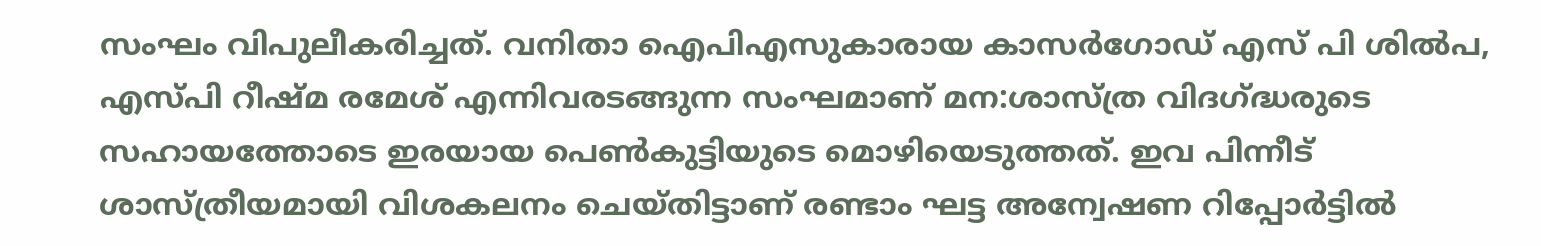സംഘം വിപുലീകരിച്ചത്. വനിതാ ഐപിഎസുകാരായ കാസര്‍ഗോഡ് എസ് പി ശില്‍പ, എസ്പി റീഷ്മ രമേശ് എന്നിവരടങ്ങുന്ന സംഘമാണ് മന:ശാസ്ത്ര വിദഗ്ദ്ധരുടെ സഹായത്തോടെ ഇരയായ പെണ്‍കുട്ടിയുടെ മൊഴിയെടുത്തത്. ഇവ പിന്നീട് ശാസ്ത്രീയമായി വിശകലനം ചെയ്തിട്ടാണ് രണ്ടാം ഘട്ട അന്വേഷണ റിപ്പോര്‍ട്ടില്‍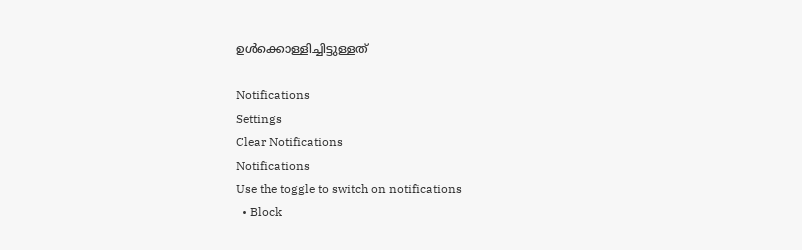ഉള്‍ക്കൊള്ളിച്ചിട്ടുള്ളത്

Notifications
Settings
Clear Notifications
Notifications
Use the toggle to switch on notifications
  • Block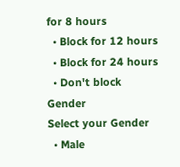for 8 hours
  • Block for 12 hours
  • Block for 24 hours
  • Don't block
Gender
Select your Gender
  • Male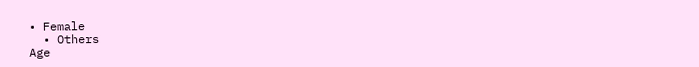• Female
  • Others
Age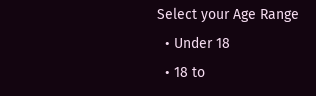Select your Age Range
  • Under 18
  • 18 to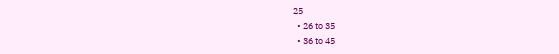25
  • 26 to 35
  • 36 to 45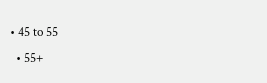• 45 to 55
  • 55+